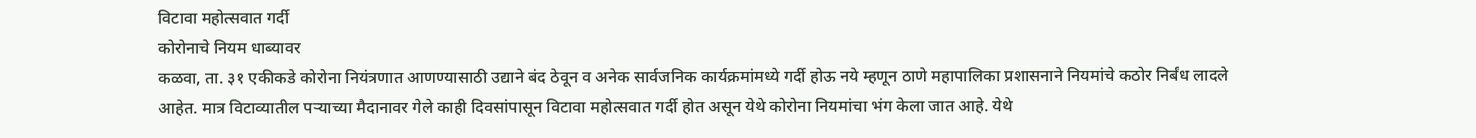विटावा महोत्सवात गर्दी
कोरोनाचे नियम धाब्यावर
कळवा, ता. ३१ एकीकडे कोरोना नियंत्रणात आणण्यासाठी उद्याने बंद ठेवून व अनेक सार्वजनिक कार्यक्रमांमध्ये गर्दी होऊ नये म्हणून ठाणे महापालिका प्रशासनाने नियमांचे कठोर निर्बंध लादले आहेत. मात्र विटाव्यातील पऱ्याच्या मैदानावर गेले काही दिवसांपासून विटावा महोत्सवात गर्दी होत असून येथे कोरोना नियमांचा भंग केला जात आहे. येथे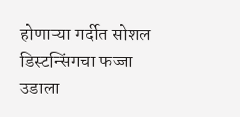होणाऱ्या गर्दीत सोशल डिस्टन्सिंगचा फज्जा उडाला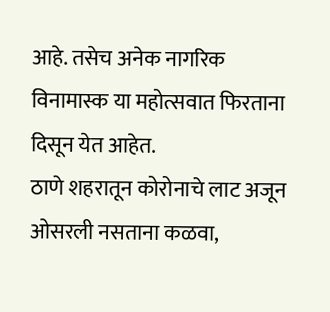आहे. तसेच अनेक नागरिक विनामास्क या महोत्सवात फिरताना दिसून येत आहेत.
ठाणे शहरातून कोरोनाचे लाट अजून ओसरली नसताना कळवा,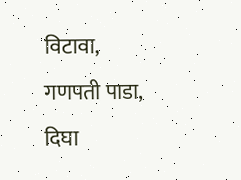विटावा, गणपती पाडा, दिघा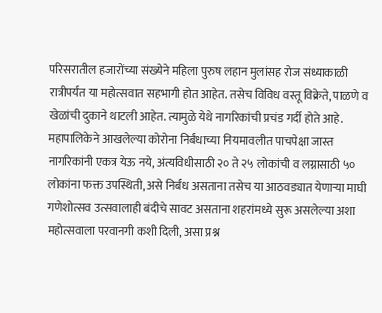परिसरातील हजारोंच्या संख्येने महिला पुरुष लहान मुलांसह रोज संध्याकाळी रात्रीपर्यंत या महोत्सवात सहभागी होत आहेत. तसेच विविध वस्तू विक्रेते, पाळणे व खेळांची दुकाने थाटली आहेत. त्यामुळे येथे नागरिकांची प्रचंड गर्दी होते आहे. महापालिकेने आखलेल्या कोरोना निर्बंधाच्या नियमावलीत पाचपेक्षा जास्त नागरिकांनी एकत्र येऊ नये, अंत्यविधीसाठी २० ते २५ लोकांची व लग्नासाठी ५० लोकांना फक्त उपस्थिती, असे निर्बंध असताना तसेच या आठवड्यात येणाऱ्या माघी गणेशोत्सव उत्सवालाही बंदीचे सावट असताना शहरांमध्ये सुरू असलेल्या अशा महोत्सवाला परवानगी कशी दिली, असा प्रश्न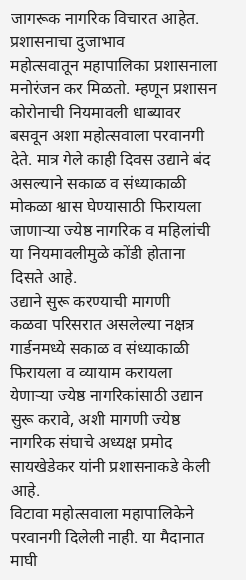जागरूक नागरिक विचारत आहेत.
प्रशासनाचा दुजाभाव
महोत्सवातून महापालिका प्रशासनाला मनोरंजन कर मिळतो. म्हणून प्रशासन कोरोनाची नियमावली धाब्यावर बसवून अशा महोत्सवाला परवानगी देते. मात्र गेले काही दिवस उद्याने बंद असल्याने सकाळ व संध्याकाळी मोकळा श्वास घेण्यासाठी फिरायला जाणाऱ्या ज्येष्ठ नागरिक व महिलांची या नियमावलीमुळे कोंडी होताना दिसते आहे.
उद्याने सुरू करण्याची मागणी
कळवा परिसरात असलेल्या नक्षत्र गार्डनमध्ये सकाळ व संध्याकाळी फिरायला व व्यायाम करायला येणाऱ्या ज्येष्ठ नागरिकांसाठी उद्यान सुरू करावे, अशी मागणी ज्येष्ठ नागरिक संघाचे अध्यक्ष प्रमोद सायखेडेकर यांनी प्रशासनाकडे केली आहे.
विटावा महोत्सवाला महापालिकेने परवानगी दिलेली नाही. या मैदानात माघी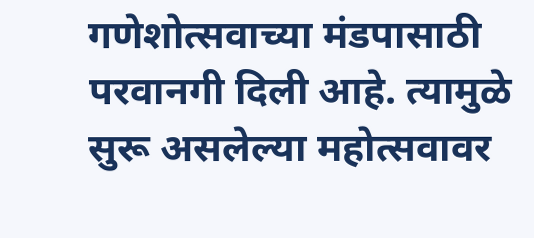गणेशोत्सवाच्या मंडपासाठी परवानगी दिली आहे. त्यामुळे सुरू असलेल्या महोत्सवावर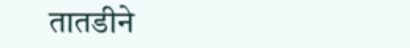तातडीने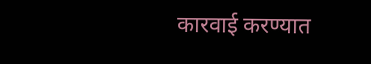कारवाई करण्यात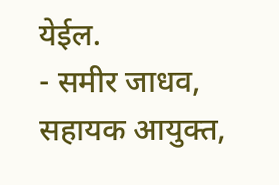येईल.
- समीर जाधव, सहायक आयुक्त,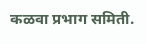कळवा प्रभाग समिती.